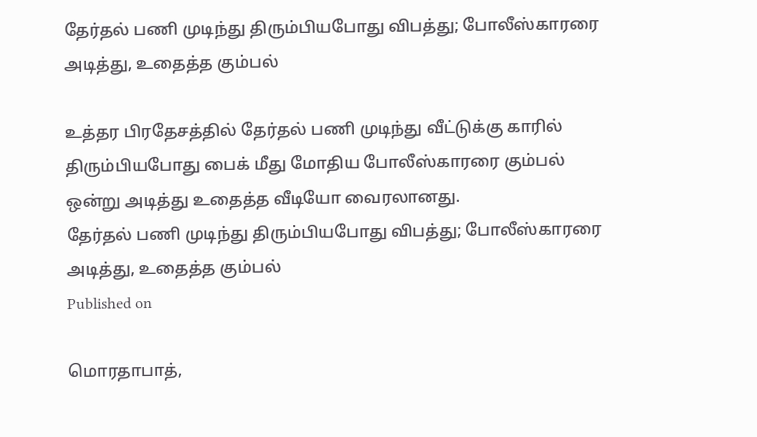தேர்தல் பணி முடிந்து திரும்பியபோது விபத்து; போலீஸ்காரரை அடித்து, உதைத்த கும்பல்

உத்தர பிரதேசத்தில் தேர்தல் பணி முடிந்து வீட்டுக்கு காரில் திரும்பியபோது பைக் மீது மோதிய போலீஸ்காரரை கும்பல் ஒன்று அடித்து உதைத்த வீடியோ வைரலானது.
தேர்தல் பணி முடிந்து திரும்பியபோது விபத்து; போலீஸ்காரரை அடித்து, உதைத்த கும்பல்
Published on

மொரதாபாத்,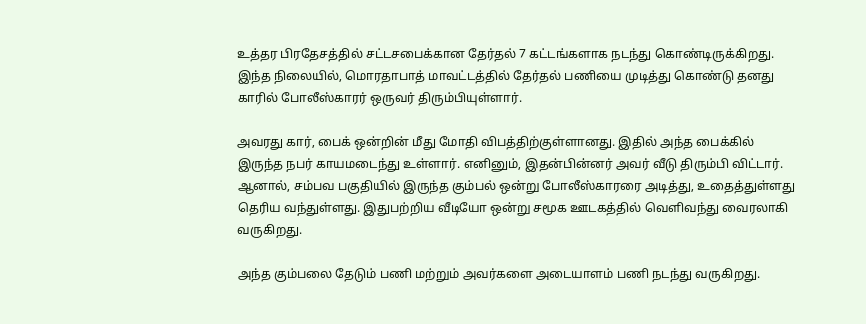உத்தர பிரதேசத்தில் சட்டசபைக்கான தேர்தல் 7 கட்டங்களாக நடந்து கொண்டிருக்கிறது. இந்த நிலையில், மொரதாபாத் மாவட்டத்தில் தேர்தல் பணியை முடித்து கொண்டு தனது காரில் போலீஸ்காரர் ஒருவர் திரும்பியுள்ளார்.

அவரது கார், பைக் ஒன்றின் மீது மோதி விபத்திற்குள்ளானது. இதில் அந்த பைக்கில் இருந்த நபர் காயமடைந்து உள்ளார். எனினும், இதன்பின்னர் அவர் வீடு திரும்பி விட்டார். ஆனால், சம்பவ பகுதியில் இருந்த கும்பல் ஒன்று போலீஸ்காரரை அடித்து, உதைத்துள்ளது தெரிய வந்துள்ளது. இதுபற்றிய வீடியோ ஒன்று சமூக ஊடகத்தில் வெளிவந்து வைரலாகி வருகிறது.

அந்த கும்பலை தேடும் பணி மற்றும் அவர்களை அடையாளம் பணி நடந்து வருகிறது.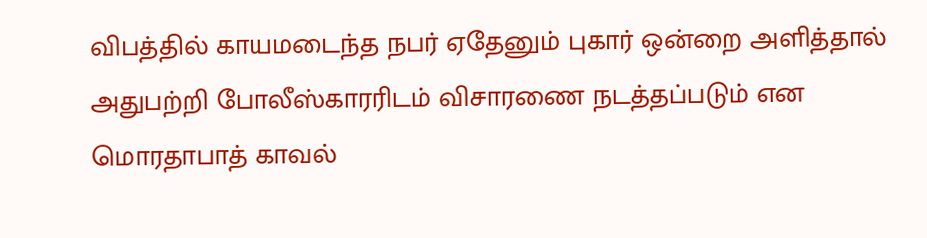விபத்தில் காயமடைந்த நபர் ஏதேனும் புகார் ஒன்றை அளித்தால் அதுபற்றி போலீஸ்காரரிடம் விசாரணை நடத்தப்படும் என மொரதாபாத் காவல்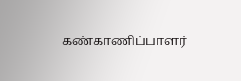கண்காணிப்பாளர்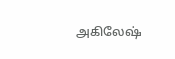அகிலேஷ்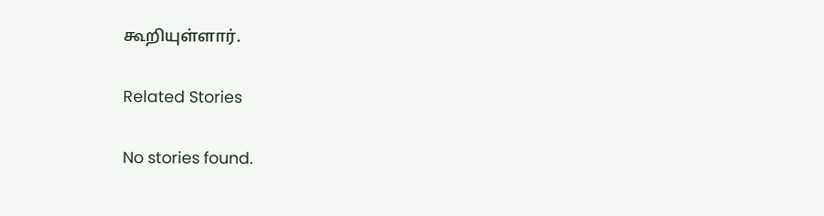கூறியுள்ளார்.

Related Stories

No stories found.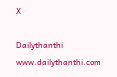X

Dailythanthi
www.dailythanthi.com